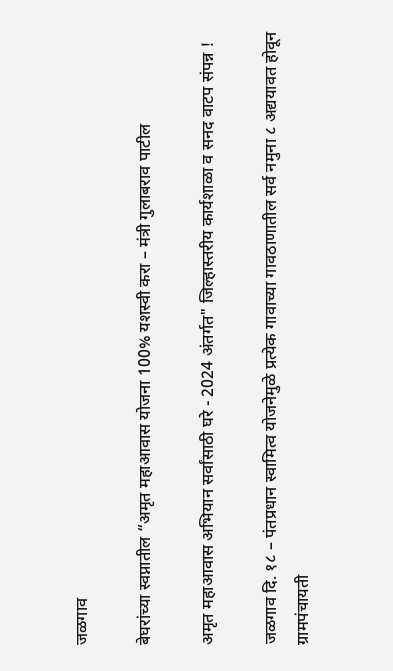जळगाव

बेघरांच्या स्वप्नातील “अमृत महाआवास योजना 100% यशस्वी करा – मंत्री गुलाबराव पाटील

अमृत महाआवास अभियान सर्वांसाठी घरे - 2024 अंतर्गत" जिल्हास्तरीय कार्यशाळा व सनद वाटप संपन्न !

जळगाव दि. १८ – पंतप्रधान स्वामित्व योजनेमुळे प्रत्येक गावाच्या गावठाणातील सर्व नमुना ८ अद्ययावत होवून ग्रामपंचायती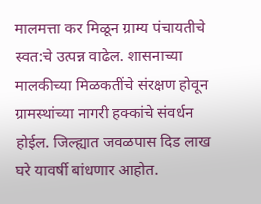मालमत्ता कर मिळून ग्राम्य पंचायतीचे स्वत:चे उत्पन्न वाढेल. शासनाच्या मालकीच्या मिळकतींचे संरक्षण होवून ग्रामस्थांच्या नागरी हक्कांचे संवर्धन होईल. जिल्ह्यात जवळपास दिड लाख घरे यावर्षी बांधणार आहोत.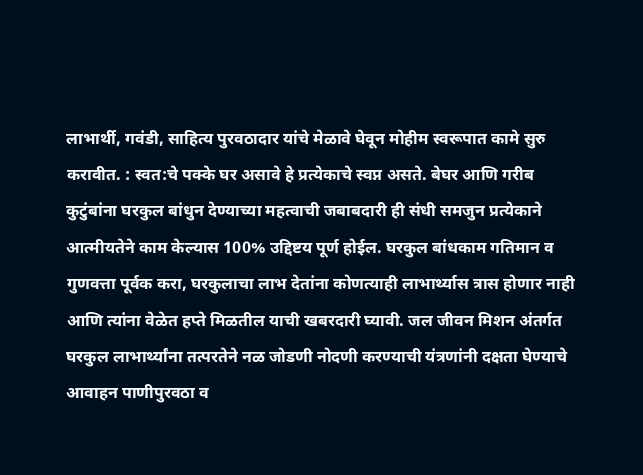लाभार्थी, गवंडी, साहित्य पुरवठादार यांचे मेळावे घेवून मोहीम स्वरूपात कामे सुरु करावीत. : स्वत:चे पक्के घर असावे हे प्रत्येकाचे स्वप्न असते. बेघर आणि गरीब कुटुंबांना घरकुल बांधुन देण्याच्या महत्वाची जबाबदारी ही संधी समजुन प्रत्येकाने आत्मीयतेने काम केल्यास 100% उद्दिष्टय पूर्ण होईल. घरकुल बांधकाम गतिमान व गुणवत्ता पूर्वक करा, घरकुलाचा लाभ देतांना कोणत्याही लाभार्थ्यास त्रास होणार नाही आणि त्यांना वेळेत हप्ते मिळतील याची खबरदारी घ्यावी. जल जीवन मिशन अंतर्गत घरकुल लाभार्थ्यांना तत्परतेने नळ जोडणी नोदणी करण्याची यंत्रणांनी दक्षता घेण्याचे आवाहन पाणीपुरवठा व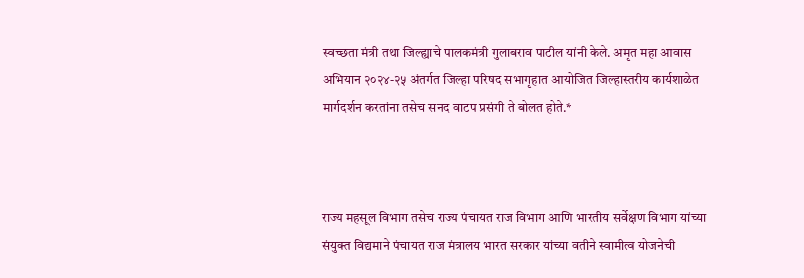स्वच्छता मंत्री तथा जिल्ह्याचे पालकमंत्री गुलाबराव पाटील यांनी केले. अमृत महा आवास अभियान २०२४-२५ अंतर्गत जिल्हा परिषद सभागृहात आयोजित जिल्हास्तरीय कार्यशाळेत मार्गदर्शन करतांना तसेच सनद वाटप प्रसंगी ते बोलत होते.*



राज्य महसूल विभाग तसेच राज्य पंचायत राज विभाग आणि भारतीय सर्वेक्षण विभाग यांच्या संयुक्त विद्यमाने पंचायत राज मंत्रालय भारत सरकार यांच्या वतीने स्वामीत्व योजनेची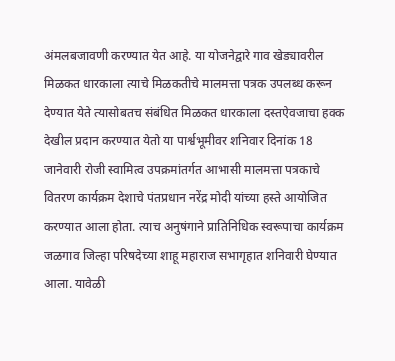अंमलबजावणी करण्यात येत आहे. या योजनेद्वारे गाव खेड्यावरील मिळकत धारकाला त्याचे मिळकतीचे मालमत्ता पत्रक उपलब्ध करून देण्यात येते त्यासोबतच संबंधित मिळकत धारकाला दस्तऐवजाचा हक्क देखील प्रदान करण्यात येतो या पार्श्वभूमीवर शनिवार दिनांक 18 जानेवारी रोजी स्वामित्व उपक्रमांतर्गत आभासी मालमत्ता पत्रकाचे वितरण कार्यक्रम देशाचे पंतप्रधान नरेंद्र मोदी यांच्या हस्ते आयोजित करण्यात आला होता. त्याच अनुषंगाने प्रातिनिधिक स्वरूपाचा कार्यक्रम जळगाव जिल्हा परिषदेच्या शाहू महाराज सभागृहात शनिवारी घेण्यात आला. यावेळी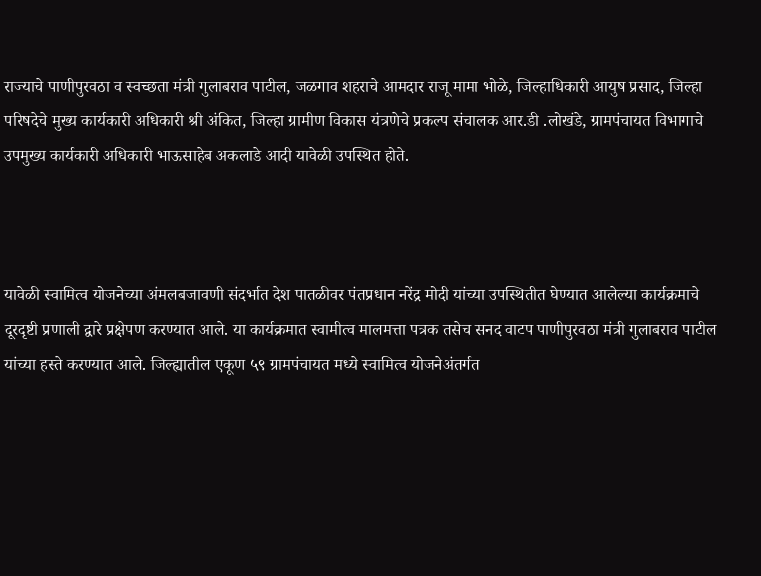राज्याचे पाणीपुरवठा व स्वच्छता मंत्री गुलाबराव पाटील, जळगाव शहराचे आमदार राजू मामा भोळे, जिल्हाधिकारी आयुष प्रसाद, जिल्हा परिषदेचे मुख्य कार्यकारी अधिकारी श्री अंकित, जिल्हा ग्रामीण विकास यंत्रणेचे प्रकल्प संचालक आर.डी .लोखंडे, ग्रामपंचायत विभागाचे उपमुख्य कार्यकारी अधिकारी भाऊसाहेब अकलाडे आदी यावेळी उपस्थित होते.



यावेळी स्वामित्व योजनेच्या अंमलबजावणी संदर्भात देश पातळीवर पंतप्रधान नरेंद्र मोदी यांच्या उपस्थितीत घेण्यात आलेल्या कार्यक्रमाचे दूरदृष्टी प्रणाली द्वारे प्रक्षेपण करण्यात आले. या कार्यक्रमात स्वामीत्व मालमत्ता पत्रक तसेच सनद वाटप पाणीपुरवठा मंत्री गुलाबराव पाटील यांच्या हस्ते करण्यात आले. जिल्ह्यातील एकूण ५९ ग्रामपंचायत मध्ये स्वामित्व योजनेअंतर्गत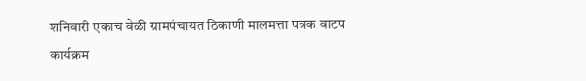शनिवारी एकाच वेळी ग्रामपंचायत ठिकाणी मालमत्ता पत्रक वाटप कार्यक्रम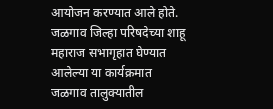आयोजन करण्यात आले होते. जळगाव जिल्हा परिषदेच्या शाहू महाराज सभागृहात घेण्यात आलेल्या या कार्यक्रमात जळगाव तालुक्यातील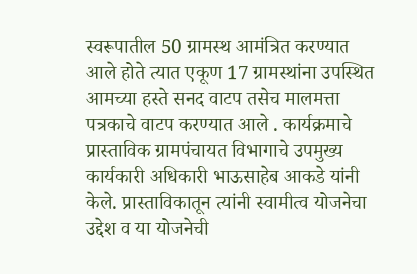स्वरूपातील 50 ग्रामस्थ आमंत्रित करण्यात आले होते त्यात एकूण 17 ग्रामस्थांना उपस्थित आमच्या हस्ते सनद वाटप तसेच मालमत्ता पत्रकाचे वाटप करण्यात आले . कार्यक्रमाचे प्रास्ताविक ग्रामपंचायत विभागाचे उपमुख्य कार्यकारी अधिकारी भाऊसाहेब आकडे यांनी केले. प्रास्ताविकातून त्यांनी स्वामीत्व योजनेचा उद्देश व या योजनेची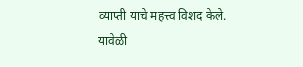व्याप्ती याचे महत्त्व विशद केले. यावेळी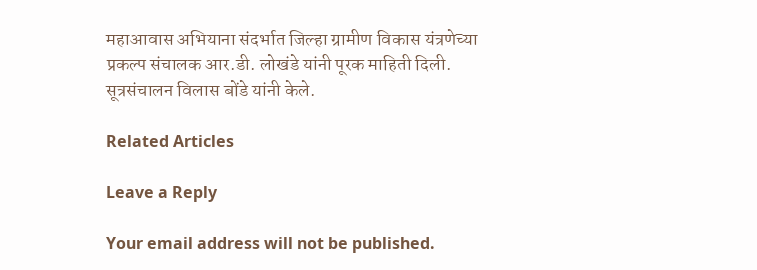महाआवास अभियाना संदर्भात जिल्हा ग्रामीण विकास यंत्रणेच्या प्रकल्प संचालक आर.डी. लोखंडे यांनी पूरक माहिती दिली. सूत्रसंचालन विलास बोंडे यांनी केले.

Related Articles

Leave a Reply

Your email address will not be published.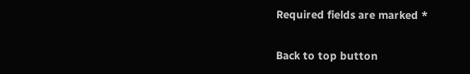Required fields are marked *

Back to top button